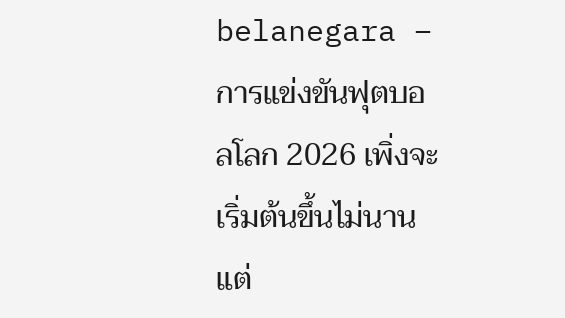belanegara – การแข่งขันฟุตบอลโลก 2026 เพิ่งจะเริ่มต้นขึ้นไม่นาน แต่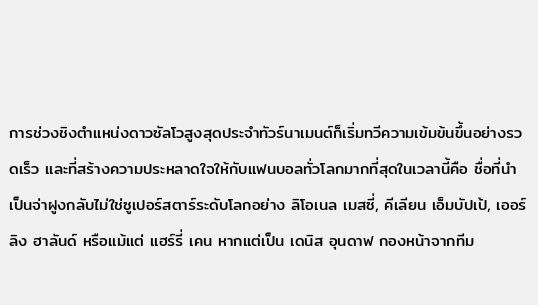การช่วงชิงตำแหน่งดาวซัลโวสูงสุดประจำทัวร์นาเมนต์ก็เริ่มทวีความเข้มข้นขึ้นอย่างรวดเร็ว และที่สร้างความประหลาดใจให้กับแฟนบอลทั่วโลกมากที่สุดในเวลานี้คือ ชื่อที่นำเป็นจ่าฝูงกลับไม่ใช่ซูเปอร์สตาร์ระดับโลกอย่าง ลิโอเนล เมสซี่, คีเลียน เอ็มบัปเป้, เออร์ลิง ฮาลันด์ หรือแม้แต่ แฮร์รี่ เคน หากแต่เป็น เดนิส อุนดาฟ กองหน้าจากทีม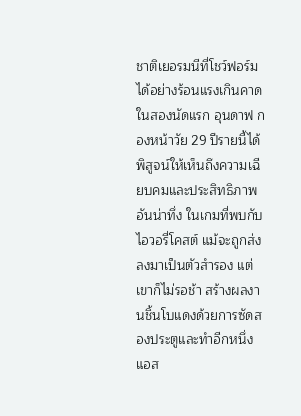ชาติเยอรมนีที่โชว์ฟอร์มได้อย่างร้อนแรงเกินคาด
ในสองนัดแรก อุนดาฟ กองหน้าวัย 29 ปีรายนี้ได้พิสูจน์ให้เห็นถึงความเฉียบคมและประสิทธิภาพอันน่าทึ่ง ในเกมที่พบกับไอวอรี่โคสต์ แม้จะถูกส่งลงมาเป็นตัวสำรอง แต่เขาก็ไม่รอช้า สร้างผลงานชิ้นโบแดงด้วยการซัดสองประตูและทำอีกหนึ่งแอส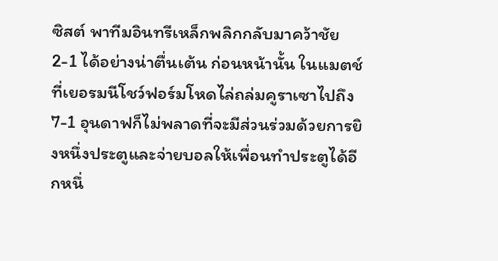ซิสต์ พาทีมอินทรีเหล็กพลิกกลับมาคว้าชัย 2-1 ได้อย่างน่าตื่นเต้น ก่อนหน้านั้น ในแมตช์ที่เยอรมนีโชว์ฟอร์มโหดไล่ถล่มคูราเซาไปถึง 7-1 อุนดาฟก็ไม่พลาดที่จะมีส่วนร่วมด้วยการยิงหนึ่งประตูและจ่ายบอลให้เพื่อนทำประตูได้อีกหนึ่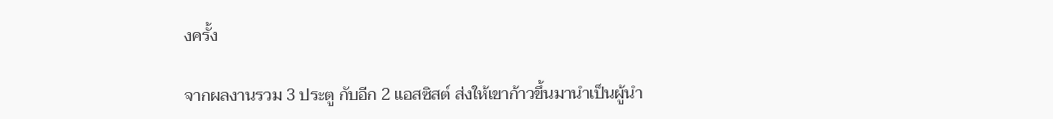งครั้ง

จากผลงานรวม 3 ประตู กับอีก 2 แอสซิสต์ ส่งให้เขาก้าวขึ้นมานำเป็นผู้นำ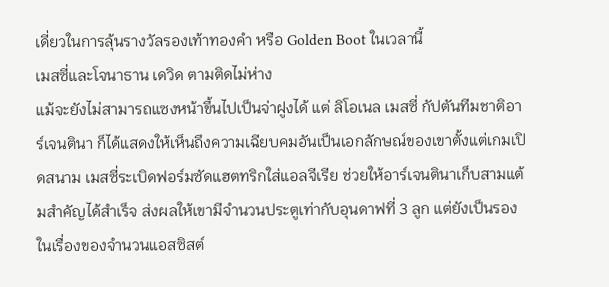เดี่ยวในการลุ้นรางวัลรองเท้าทองคำ หรือ Golden Boot ในเวลานี้
เมสซี่และโจนาธาน เดวิด ตามติดไม่ห่าง
แม้จะยังไม่สามารถแซงหน้าขึ้นไปเป็นจ่าฝูงได้ แต่ ลิโอเนล เมสซี่ กัปตันทีมชาติอาร์เจนตินา ก็ได้แสดงให้เห็นถึงความเฉียบคมอันเป็นเอกลักษณ์ของเขาตั้งแต่เกมเปิดสนาม เมสซี่ระเบิดฟอร์มซัดแฮตทริกใส่แอลจีเรีย ช่วยให้อาร์เจนตินาเก็บสามแต้มสำคัญได้สำเร็จ ส่งผลให้เขามีจำนวนประตูเท่ากับอุนดาฟที่ 3 ลูก แต่ยังเป็นรองในเรื่องของจำนวนแอสซิสต์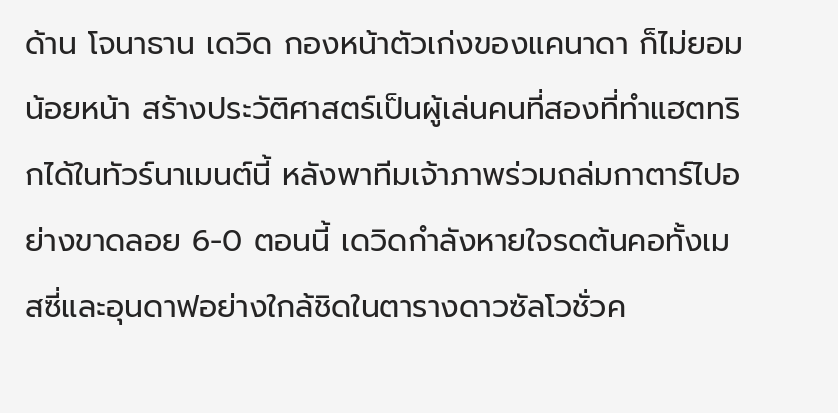ด้าน โจนาธาน เดวิด กองหน้าตัวเก่งของแคนาดา ก็ไม่ยอมน้อยหน้า สร้างประวัติศาสตร์เป็นผู้เล่นคนที่สองที่ทำแฮตทริกได้ในทัวร์นาเมนต์นี้ หลังพาทีมเจ้าภาพร่วมถล่มกาตาร์ไปอย่างขาดลอย 6-0 ตอนนี้ เดวิดกำลังหายใจรดต้นคอทั้งเมสซี่และอุนดาฟอย่างใกล้ชิดในตารางดาวซัลโวชั่วค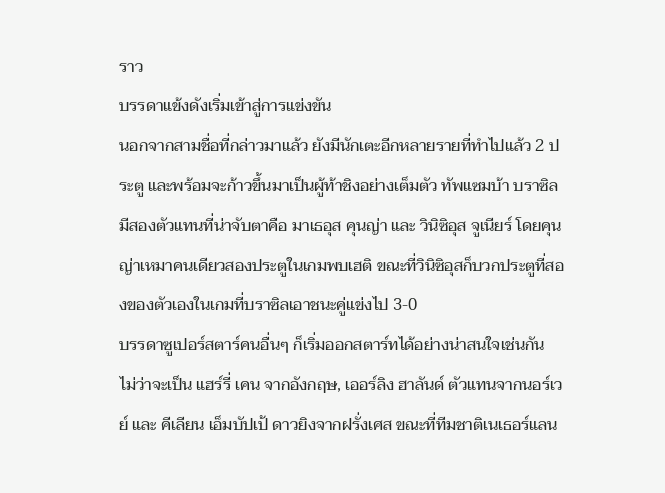ราว
บรรดาแข้งดังเริ่มเข้าสู่การแข่งขัน
นอกจากสามชื่อที่กล่าวมาแล้ว ยังมีนักเตะอีกหลายรายที่ทำไปแล้ว 2 ประตู และพร้อมจะก้าวขึ้นมาเป็นผู้ท้าชิงอย่างเต็มตัว ทัพแซมบ้า บราซิล มีสองตัวแทนที่น่าจับตาคือ มาเธอุส คุนญ่า และ วินิซิอุส จูเนียร์ โดยคุนญ่าเหมาคนเดียวสองประตูในเกมพบเฮติ ขณะที่วินิซิอุสก็บวกประตูที่สองของตัวเองในเกมที่บราซิลเอาชนะคู่แข่งไป 3-0
บรรดาซูเปอร์สตาร์คนอื่นๆ ก็เริ่มออกสตาร์ทได้อย่างน่าสนใจเช่นกัน ไม่ว่าจะเป็น แฮร์รี่ เคน จากอังกฤษ, เออร์ลิง ฮาลันด์ ตัวแทนจากนอร์เวย์ และ คีเลียน เอ็มบัปเป้ ดาวยิงจากฝรั่งเศส ขณะที่ทีมชาติเนเธอร์แลน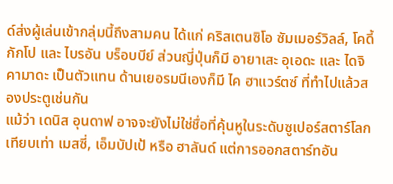ด์ส่งผู้เล่นเข้ากลุ่มนี้ถึงสามคน ได้แก่ คริสเตนซิโอ ซัมเมอร์วิลล์, โคดี้ กักโป และ ไบรอัน บร็อบบีย์ ส่วนญี่ปุ่นก็มี อายาเสะ อุเอดะ และ ไดจิ คามาดะ เป็นตัวแทน ด้านเยอรมนีเองก็มี ไค ฮาแวร์ตซ์ ที่ทำไปแล้วสองประตูเช่นกัน
แม้ว่า เดนิส อุนดาฟ อาจจะยังไม่ใช่ชื่อที่คุ้นหูในระดับซูเปอร์สตาร์โลกเทียบเท่า เมสซี่, เอ็มบัปเป้ หรือ ฮาลันด์ แต่การออกสตาร์ทอัน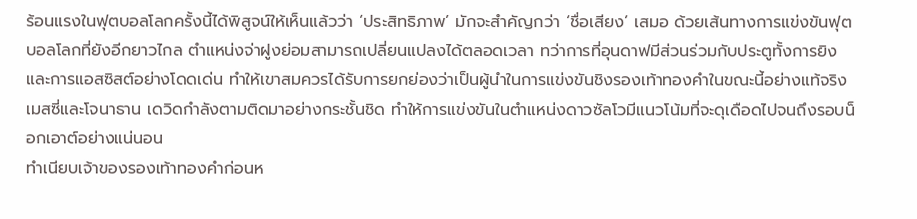ร้อนแรงในฟุตบอลโลกครั้งนี้ได้พิสูจน์ให้เห็นแล้วว่า ‘ประสิทธิภาพ’ มักจะสำคัญกว่า ‘ชื่อเสียง’ เสมอ ด้วยเส้นทางการแข่งขันฟุตบอลโลกที่ยังอีกยาวไกล ตำแหน่งจ่าฝูงย่อมสามารถเปลี่ยนแปลงได้ตลอดเวลา ทว่าการที่อุนดาฟมีส่วนร่วมกับประตูทั้งการยิงและการแอสซิสต์อย่างโดดเด่น ทำให้เขาสมควรได้รับการยกย่องว่าเป็นผู้นำในการแข่งขันชิงรองเท้าทองคำในขณะนี้อย่างแท้จริง เมสซี่และโจนาธาน เดวิดกำลังตามติดมาอย่างกระชั้นชิด ทำให้การแข่งขันในตำแหน่งดาวซัลโวมีแนวโน้มที่จะดุเดือดไปจนถึงรอบน็อกเอาต์อย่างแน่นอน
ทำเนียบเจ้าของรองเท้าทองคำก่อนห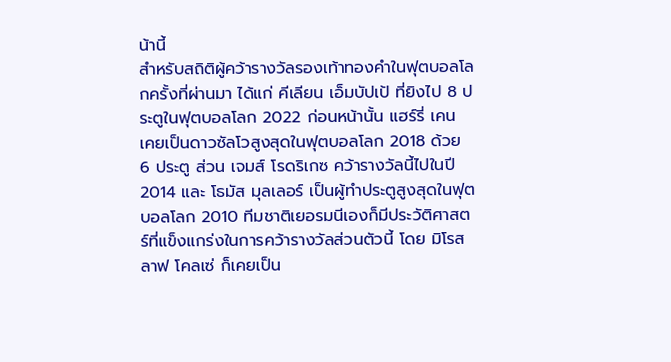น้านี้
สำหรับสถิติผู้คว้ารางวัลรองเท้าทองคำในฟุตบอลโลกครั้งที่ผ่านมา ได้แก่ คีเลียน เอ็มบัปเป้ ที่ยิงไป 8 ประตูในฟุตบอลโลก 2022 ก่อนหน้านั้น แฮร์รี่ เคน เคยเป็นดาวซัลโวสูงสุดในฟุตบอลโลก 2018 ด้วย 6 ประตู ส่วน เจมส์ โรดริเกซ คว้ารางวัลนี้ไปในปี 2014 และ โธมัส มุลเลอร์ เป็นผู้ทำประตูสูงสุดในฟุตบอลโลก 2010 ทีมชาติเยอรมนีเองก็มีประวัติศาสตร์ที่แข็งแกร่งในการคว้ารางวัลส่วนตัวนี้ โดย มิโรสลาฟ โคลเซ่ ก็เคยเป็น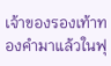เจ้าของรองเท้าทองคำมาแล้วในฟุ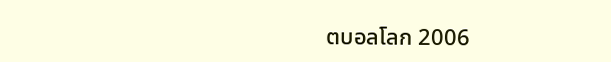ตบอลโลก 2006